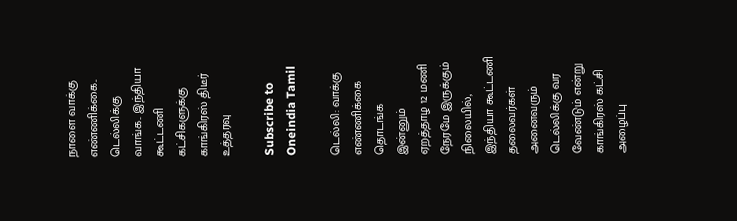நாளை வாக்கு எண்ணிக்கை.. டெல்லிக்கு வாங்க.. இந்தியா கூட்டணி கட்சிகளுக்கு காங்கிரஸ் திடீர் உத்தரவு

Subscribe to Oneindia Tamil

டெல்லி: வாக்கு எண்ணிக்கை தொடங்க இன்னும் ஏறத்தாழ 12 மணி நேரமே இருக்கும் நிலையில், இந்தியா கூட்டணி தலைவர்கள் அனைவரும் டெல்லிக்கு வர வேண்டும் என்று காங்கிரஸ் கட்சி அழைப்பு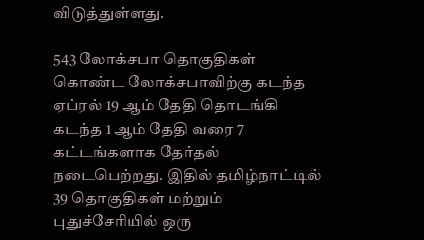விடுத்துள்ளது.

543 லோக்சபா தொகுதிகள் கொண்ட லோக்சபாவிற்கு கடந்த ஏப்ரல் 19 ஆம் தேதி தொடங்கி கடந்த 1 ஆம் தேதி வரை 7 கட்டங்களாக தேர்தல் நடைபெற்றது. இதில் தமிழ்நாட்டில் 39 தொகுதிகள் மற்றும் புதுச்சேரியில் ஒரு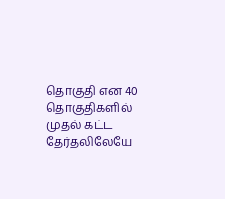தொகுதி என 40 தொகுதிகளில் முதல் கட்ட தேர்தலிலேயே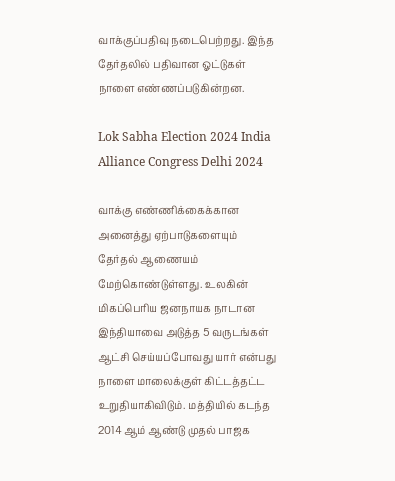வாக்குப்பதிவு நடைபெற்றது. இந்த தேர்தலில் பதிவான ஓட்டுகள் நாளை எண்ணப்படுகின்றன.

Lok Sabha Election 2024 India Alliance Congress Delhi 2024

வாக்கு எண்ணிக்கைக்கான அனைத்து ஏற்பாடுகளையும் தேர்தல் ஆணையம் மேற்கொண்டுள்ளது. உலகின் மிகப்பெரிய ஜனநாயக நாடான இந்தியாவை அடுத்த 5 வருடங்கள் ஆட்சி செய்யப்போவது யார் என்பது நாளை மாலைக்குள் கிட்டத்தட்ட உறுதியாகிவிடும். மத்தியில் கடந்த 2014 ஆம் ஆண்டு முதல் பாஜக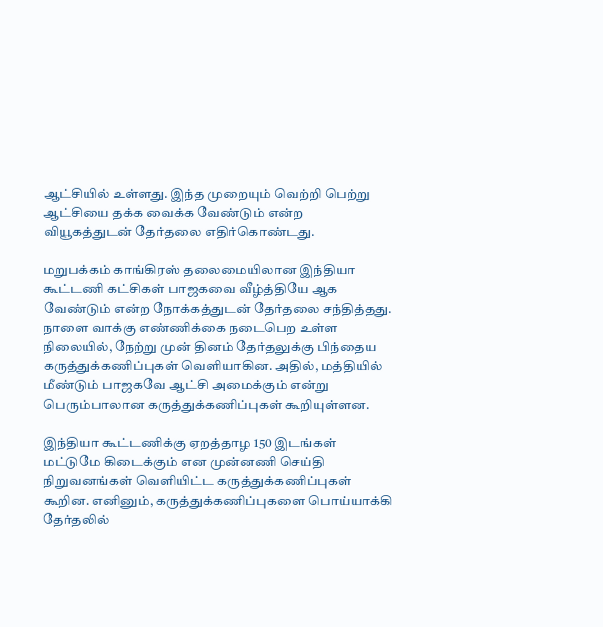ஆட்சியில் உள்ளது. இந்த முறையும் வெற்றி பெற்று ஆட்சியை தக்க வைக்க வேண்டும் என்ற வியூகத்துடன் தேர்தலை எதிர்கொண்டது.

மறுபக்கம் காங்கிரஸ் தலைமையிலான இந்தியா கூட்டணி கட்சிகள் பாஜகவை வீழ்த்தியே ஆக வேண்டும் என்ற நோக்கத்துடன் தேர்தலை சந்தித்தது. நாளை வாக்கு எண்ணிக்கை நடைபெற உள்ள நிலையில், நேற்று முன் தினம் தேர்தலுக்கு பிந்தைய கருத்துக்கணிப்புகள் வெளியாகின. அதில், மத்தியில் மீண்டும் பாஜகவே ஆட்சி அமைக்கும் என்று பெரும்பாலான கருத்துக்கணிப்புகள் கூறியுள்ளன.

இந்தியா கூட்டணிக்கு ஏறத்தாழ 150 இடங்கள் மட்டுமே கிடைக்கும் என முன்னணி செய்தி நிறுவனங்கள் வெளியிட்ட கருத்துக்கணிப்புகள் கூறின. எனினும், கருத்துக்கணிப்புகளை பொய்யாக்கி தேர்தலில்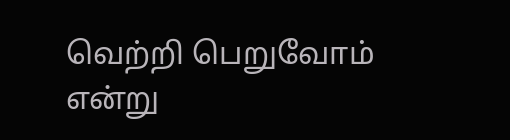வெற்றி பெறுவோம் என்று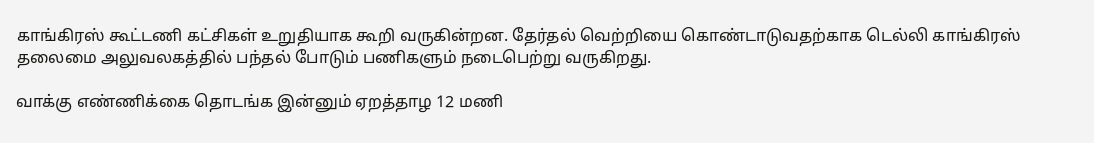காங்கிரஸ் கூட்டணி கட்சிகள் உறுதியாக கூறி வருகின்றன. தேர்தல் வெற்றியை கொண்டாடுவதற்காக டெல்லி காங்கிரஸ் தலைமை அலுவலகத்தில் பந்தல் போடும் பணிகளும் நடைபெற்று வருகிறது.

வாக்கு எண்ணிக்கை தொடங்க இன்னும் ஏறத்தாழ 12 மணி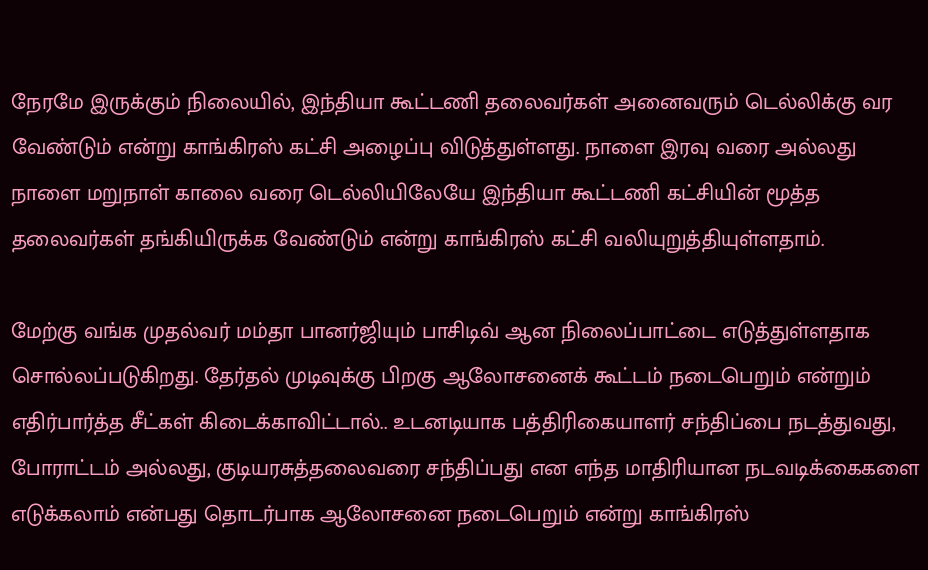நேரமே இருக்கும் நிலையில், இந்தியா கூட்டணி தலைவர்கள் அனைவரும் டெல்லிக்கு வர வேண்டும் என்று காங்கிரஸ் கட்சி அழைப்பு விடுத்துள்ளது. நாளை இரவு வரை அல்லது நாளை மறுநாள் காலை வரை டெல்லியிலேயே இந்தியா கூட்டணி கட்சியின் மூத்த தலைவர்கள் தங்கியிருக்க வேண்டும் என்று காங்கிரஸ் கட்சி வலியுறுத்தியுள்ளதாம்.

மேற்கு வங்க முதல்வர் மம்தா பானர்ஜியும் பாசிடிவ் ஆன நிலைப்பாட்டை எடுத்துள்ளதாக சொல்லப்படுகிறது. தேர்தல் முடிவுக்கு பிறகு ஆலோசனைக் கூட்டம் நடைபெறும் என்றும் எதிர்பார்த்த சீட்கள் கிடைக்காவிட்டால்.. உடனடியாக பத்திரிகையாளர் சந்திப்பை நடத்துவது, போராட்டம் அல்லது, குடியரசுத்தலைவரை சந்திப்பது என எந்த மாதிரியான நடவடிக்கைகளை எடுக்கலாம் என்பது தொடர்பாக ஆலோசனை நடைபெறும் என்று காங்கிரஸ்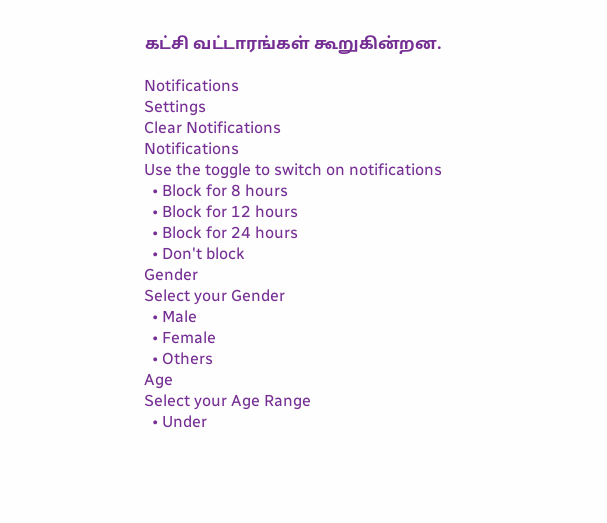கட்சி வட்டாரங்கள் கூறுகின்றன.

Notifications
Settings
Clear Notifications
Notifications
Use the toggle to switch on notifications
  • Block for 8 hours
  • Block for 12 hours
  • Block for 24 hours
  • Don't block
Gender
Select your Gender
  • Male
  • Female
  • Others
Age
Select your Age Range
  • Under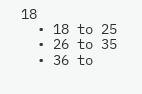18
  • 18 to 25
  • 26 to 35
  • 36 to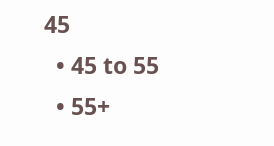45
  • 45 to 55
  • 55+